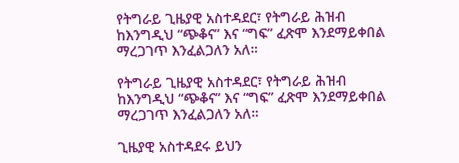የትግራይ ጊዜያዊ አስተዳደር፣ የትግራይ ሕዝብ ከእንግዲህ “ጭቆና” እና “ግፍ” ፈጽሞ እንደማይቀበል ማረጋገጥ እንፈልጋለን አለ።

የትግራይ ጊዜያዊ አስተዳደር፣ የትግራይ ሕዝብ ከእንግዲህ “ጭቆና” እና “ግፍ” ፈጽሞ እንደማይቀበል ማረጋገጥ እንፈልጋለን አለ።

ጊዜያዊ አስተዳደሩ ይህን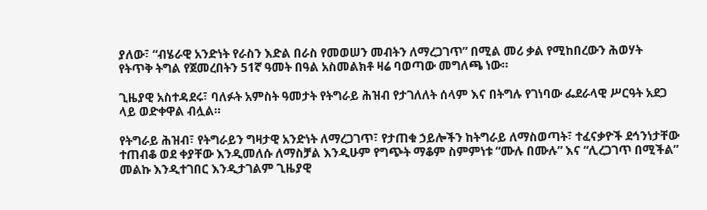ያለው፣ “ብሄራዊ አንድነት የራስን እድል በራስ የመወሠን መብትን ለማረጋገጥ” በሚል መሪ ቃል የሚከበረውን ሕወሃት የትጥቅ ትግል የጀመረበትን 51ኛ ዓመት በዓል አስመልክቶ ዛሬ ባወጣው መግለጫ ነው።

ጊዜያዊ አስተዳደሩ፣ ባለፉት አምስት ዓመታት የትግራይ ሕዝብ የታገለለት ሰላም እና በትግሉ የገነባው ፌደራላዊ ሥርዓት አደጋ ላይ ወድቀዋል ብሏል።

የትግራይ ሕዝብ፣ የትግራይን ግዛታዊ አንድነት ለማረጋገጥ፣ የታጠቁ ኃይሎችን ከትግራይ ለማስወጣት፣ ተፈናቃዮች ደኅንነታቸው ተጠብቆ ወደ ቀያቸው እንዲመለሱ ለማስቻል እንዲሁም የግጭት ማቆም ስምምነቱ “ሙሉ በሙሉ” እና “ሊረጋገጥ በሚችል” መልኩ እንዲተገበር እንዲታገልም ጊዜያዊ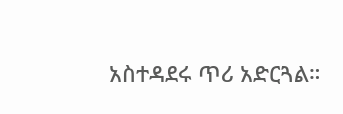አስተዳደሩ ጥሪ አድርጓል።